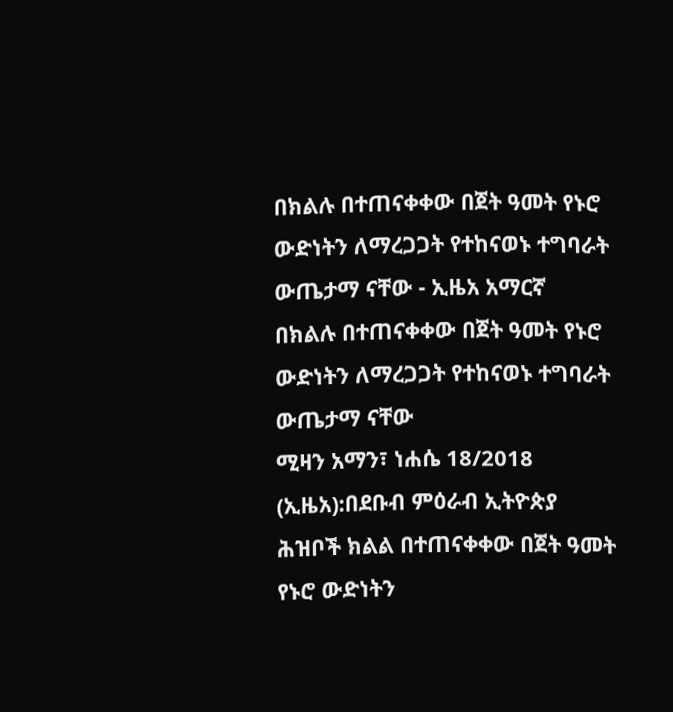በክልሉ በተጠናቀቀው በጀት ዓመት የኑሮ ውድነትን ለማረጋጋት የተከናወኑ ተግባራት ውጤታማ ናቸው - ኢዜአ አማርኛ
በክልሉ በተጠናቀቀው በጀት ዓመት የኑሮ ውድነትን ለማረጋጋት የተከናወኑ ተግባራት ውጤታማ ናቸው
ሚዛን አማን፣ ነሐሴ 18/2018 (ኢዜአ):በደቡብ ምዕራብ ኢትዮጵያ ሕዝቦች ክልል በተጠናቀቀው በጀት ዓመት የኑሮ ውድነትን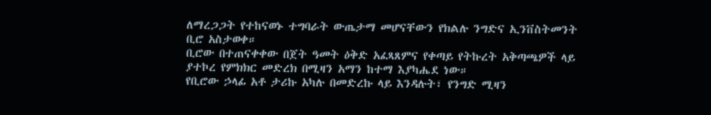ለማረጋጋት የተከናወኑ ተግባራት ውጤታማ መሆናቸውን የክልሉ ንግድና ኢንቨስትመንት ቢሮ አስታወቀ።
ቢሮው በተጠናቀቀው በጀት ዓመት ዕቅድ አፈጻጸምና የቀጣይ የትኩረት አቅጣጫዎች ላይ ያተኮረ የምክክር መድረክ በሚዛን አማን ከተማ እያካሔደ ነው።
የቢሮው ኃላፊ አቶ ታሪኩ አካሉ በመድረኩ ላይ እንዳሉት፣ የንግድ ሚዛን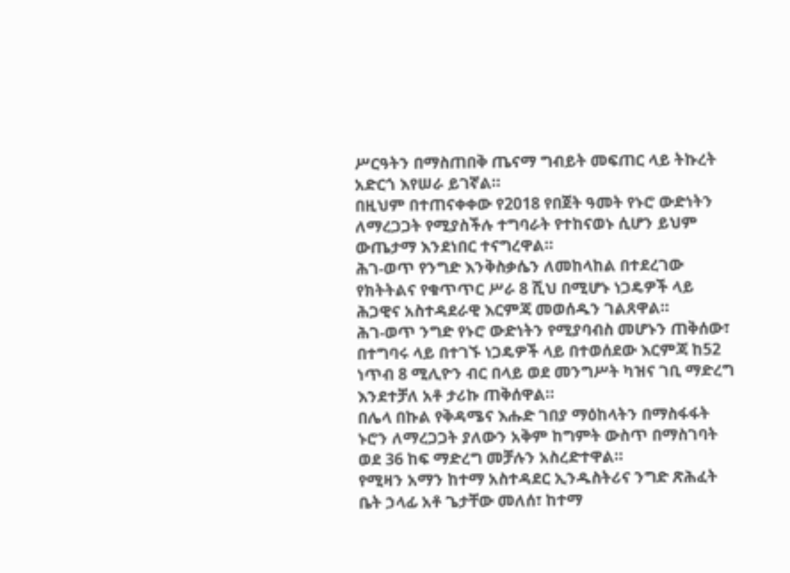ሥርዓትን በማስጠበቅ ጤናማ ግብይት መፍጠር ላይ ትኩረት አድርጎ እየሠራ ይገኛል።
በዚህም በተጠናቀቀው የ2018 የበጀት ዓመት የኑሮ ውድነትን ለማረጋጋት የሚያስችሉ ተግባራት የተከናወኑ ሲሆን ይህም ውጤታማ እንደነበር ተናግረዋል።
ሕገ-ወጥ የንግድ እንቅስቃሴን ለመከላከል በተደረገው የክትትልና የቁጥጥር ሥራ 8 ሺህ በሚሆኑ ነጋዴዎች ላይ ሕጋዊና አስተዳደራዊ እርምጃ መወሰዱን ገልጸዋል።
ሕገ-ወጥ ንግድ የኑሮ ውድነትን የሚያባብስ መሆኑን ጠቅሰው፣ በተግባሩ ላይ በተገኙ ነጋዴዎች ላይ በተወሰደው እርምጃ ከ52 ነጥብ 8 ሚሊዮን ብር በላይ ወደ መንግሥት ካዝና ገቢ ማድረግ እንደተቻለ አቶ ታሪኩ ጠቅሰዋል።
በሌላ በኩል የቅዳሜና እሑድ ገበያ ማዕከላትን በማስፋፋት ኑሮን ለማረጋጋት ያለውን አቅም ከግምት ውስጥ በማስገባት ወደ 36 ከፍ ማድረግ መቻሉን አስረድተዋል።
የሚዛን አማን ከተማ አስተዳደር ኢንዱስትሪና ንግድ ጽሕፈት ቤት ኃላፊ አቶ ጌታቸው መለሰ፣ ከተማ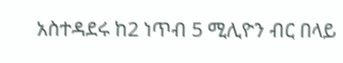አስተዳደሩ ከ2 ነጥብ 5 ሚሊዮን ብር በላይ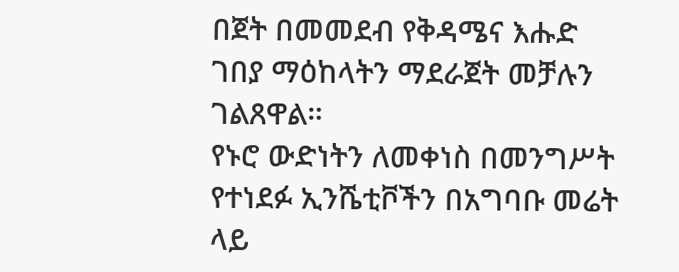በጀት በመመደብ የቅዳሜና እሑድ ገበያ ማዕከላትን ማደራጀት መቻሉን ገልጸዋል።
የኑሮ ውድነትን ለመቀነስ በመንግሥት የተነደፉ ኢንሼቲቮችን በአግባቡ መሬት ላይ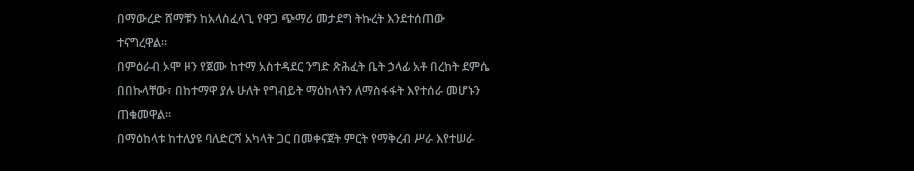በማውረድ ሸማቹን ከአላስፈላጊ የዋጋ ጭማሪ መታደግ ትኩረት እንደተሰጠው ተናግረዋል።
በምዕራብ ኦሞ ዞን የጀሙ ከተማ አስተዳደር ንግድ ጽሕፈት ቤት ኃላፊ አቶ በረከት ደምሴ በበኩላቸው፣ በከተማዋ ያሉ ሁለት የግብይት ማዕከላትን ለማስፋፋት እየተሰራ መሆኑን ጠቁመዋል።
በማዕከላቱ ከተለያዩ ባለድርሻ አካላት ጋር በመቀናጀት ምርት የማቅረብ ሥራ እየተሠራ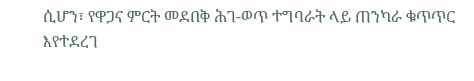ሲሆን፣ የዋጋና ምርት መደበቅ ሕገ-ወጥ ተግባራት ላይ ጠንካራ ቁጥጥር እየተደረገ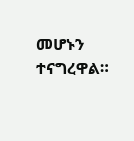መሆኑን ተናግረዋል።